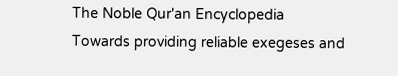The Noble Qur'an Encyclopedia
Towards providing reliable exegeses and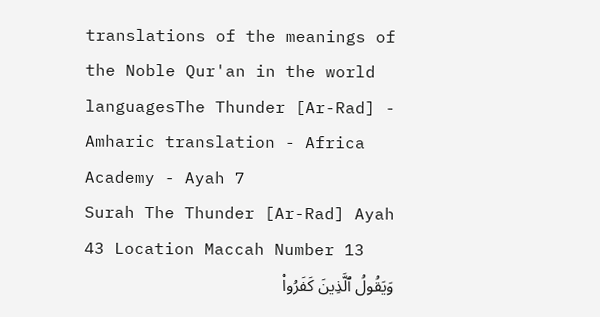translations of the meanings of the Noble Qur'an in the world languagesThe Thunder [Ar-Rad] - Amharic translation - Africa Academy - Ayah 7
Surah The Thunder [Ar-Rad] Ayah 43 Location Maccah Number 13
وَيَقُولُ ٱلَّذِينَ كَفَرُواْ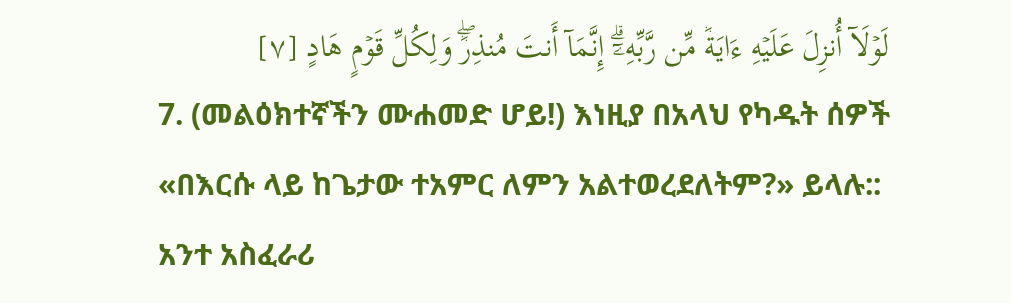لَوۡلَآ أُنزِلَ عَلَيۡهِ ءَايَةٞ مِّن رَّبِّهِۦٓۗ إِنَّمَآ أَنتَ مُنذِرٞۖ وَلِكُلِّ قَوۡمٍ هَادٍ [٧]
7. (መልዕክተኛችን ሙሐመድ ሆይ!) እነዚያ በአላህ የካዱት ሰዎች «በእርሱ ላይ ከጌታው ተአምር ለምን አልተወረደለትም?» ይላሉ:: አንተ አስፈራሪ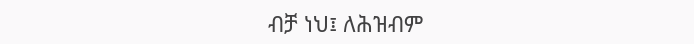ብቻ ነህ፤ ለሕዝብም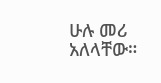ሁሉ መሪ አለላቸው።